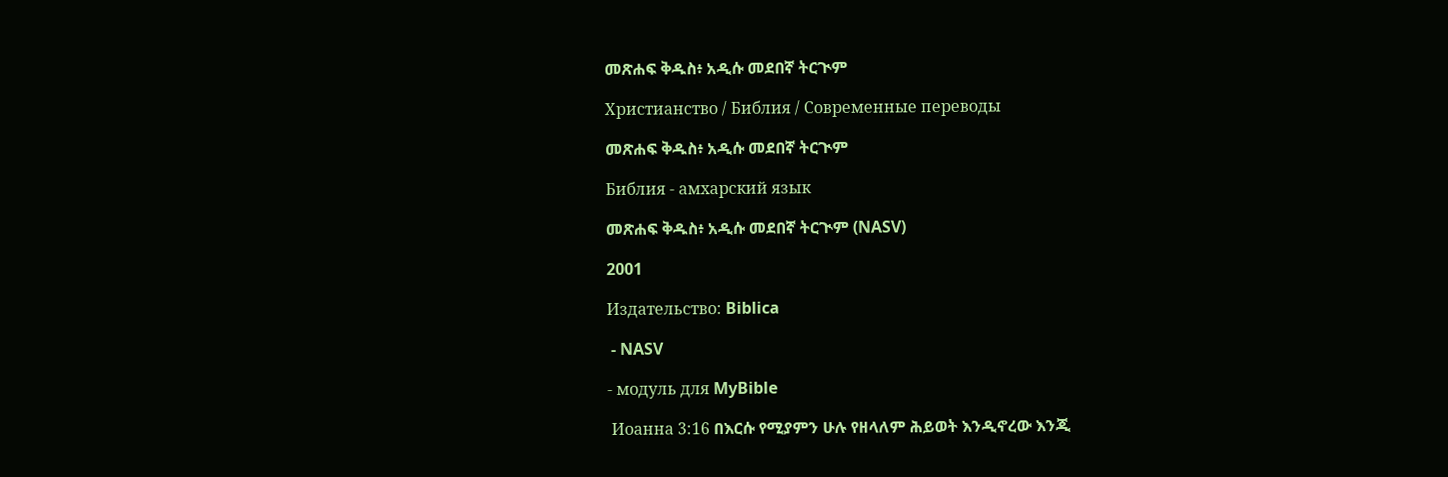መጽሐፍ ቅዱስ፥ አዲሱ መደበኛ ትርጒም

Христианство / Библия / Современные переводы

መጽሐፍ ቅዱስ፥ አዲሱ መደበኛ ትርጒም

Библия - амхарский язык

መጽሐፍ ቅዱስ፥ አዲሱ መደበኛ ትርጒም (NASV)

2001

Издательство: Biblica

 - NASV

- модуль для MyBible

 Иоанна 3:16 በእርሱ የሚያምን ሁሉ የዘላለም ሕይወት እንዲኖረው እንጂ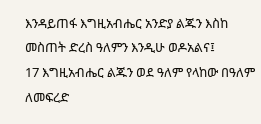እንዳይጠፋ እግዚአብሔር አንድያ ልጁን እስከ መስጠት ድረስ ዓለምን እንዲሁ ወዶአልና፤
17 እግዚአብሔር ልጁን ወደ ዓለም የላከው በዓለም ለመፍረድ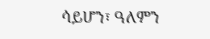ሳይሆን፣ ዓለምን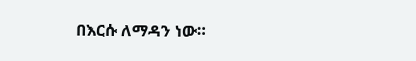በእርሱ ለማዳን ነው።